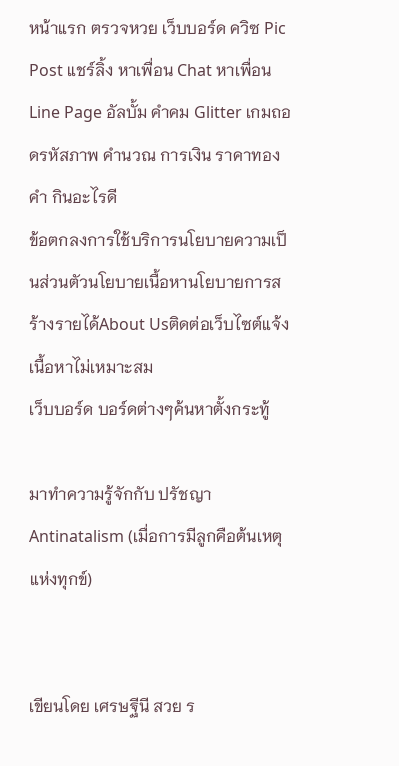หน้าแรก ตรวจหวย เว็บบอร์ด ควิซ Pic Post แชร์ลิ้ง หาเพื่อน Chat หาเพื่อน Line Page อัลบั้ม คำคม Glitter เกมถอดรหัสภาพ คำนวณ การเงิน ราคาทองคำ กินอะไรดี
ข้อตกลงการใช้บริการนโยบายความเป็นส่วนตัวนโยบายเนื้อหานโยบายการสร้างรายได้About Usติดต่อเว็บไซต์แจ้งเนื้อหาไม่เหมาะสม
เว็บบอร์ด บอร์ดต่างๆค้นหาตั้งกระทู้

มาทำความรู้จักกับ ปรัชญา Antinatalism (เมื่อการมีลูกคือต้นเหตุแห่งทุกข์)


เขียนโดย เศรษฐีนี สวย ร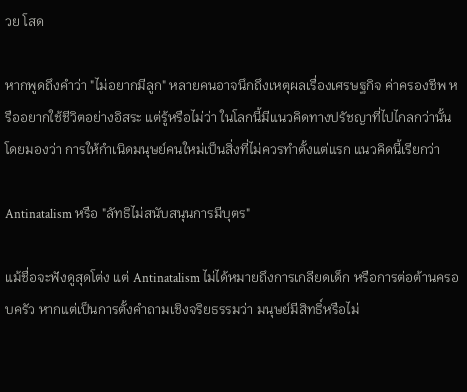วย โสด

หากพูดถึงคำว่า "ไม่อยากมีลูก" หลายคนอาจนึกถึงเหตุผลเรื่องเศรษฐกิจ ค่าครองชีพ หรืออยากใช้ชีวิตอย่างอิสระ แต่รู้หรือไม่ว่า ในโลกนี้มีแนวคิดทางปรัชญาที่ไปไกลกว่านั้น โดยมองว่า การให้กำเนิดมนุษย์คนใหม่เป็นสิ่งที่ไม่ควรทำตั้งแต่แรก แนวคิดนี้เรียกว่า

Antinatalism หรือ "ลัทธิไม่สนับสนุนการมีบุตร"

แม้ชื่อจะฟังดูสุดโต่ง แต่ Antinatalism ไม่ได้หมายถึงการเกลียดเด็ก หรือการต่อต้านครอบครัว หากแต่เป็นการตั้งคำถามเชิงจริยธรรมว่า มนุษย์มีสิทธิ์หรือไม่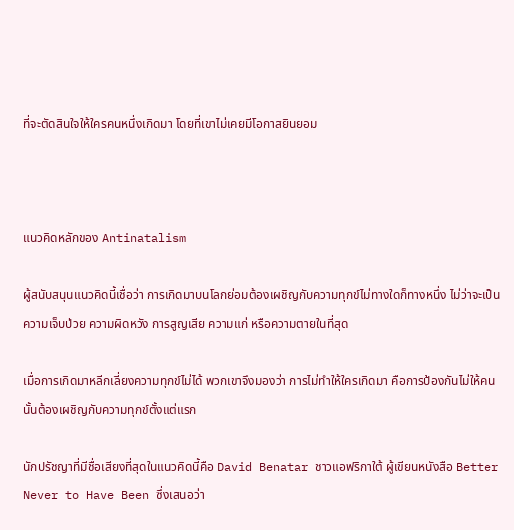ที่จะตัดสินใจให้ใครคนหนึ่งเกิดมา โดยที่เขาไม่เคยมีโอกาสยินยอม



แนวคิดหลักของ Antinatalism

ผู้สนับสนุนแนวคิดนี้เชื่อว่า การเกิดมาบนโลกย่อมต้องเผชิญกับความทุกข์ไม่ทางใดก็ทางหนึ่ง ไม่ว่าจะเป็นความเจ็บป่วย ความผิดหวัง การสูญเสีย ความแก่ หรือความตายในที่สุด

เมื่อการเกิดมาหลีกเลี่ยงความทุกข์ไม่ได้ พวกเขาจึงมองว่า การไม่ทำให้ใครเกิดมา คือการป้องกันไม่ให้คนนั้นต้องเผชิญกับความทุกข์ตั้งแต่แรก

นักปรัชญาที่มีชื่อเสียงที่สุดในแนวคิดนี้คือ David Benatar ชาวแอฟริกาใต้ ผู้เขียนหนังสือ Better Never to Have Been ซึ่งเสนอว่า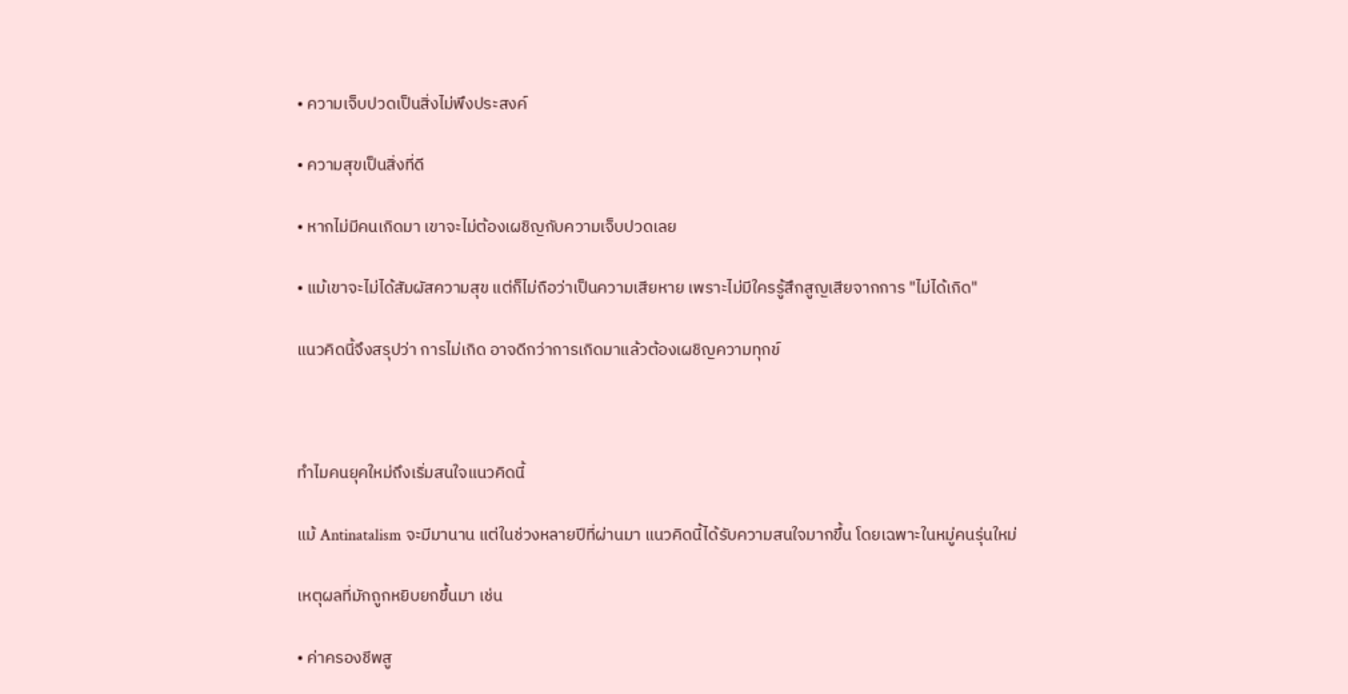• ความเจ็บปวดเป็นสิ่งไม่พึงประสงค์

• ความสุขเป็นสิ่งที่ดี

• หากไม่มีคนเกิดมา เขาจะไม่ต้องเผชิญกับความเจ็บปวดเลย

• แม้เขาจะไม่ได้สัมผัสความสุข แต่ก็ไม่ถือว่าเป็นความเสียหาย เพราะไม่มีใครรู้สึกสูญเสียจากการ "ไม่ได้เกิด"

แนวคิดนี้จึงสรุปว่า การไม่เกิด อาจดีกว่าการเกิดมาแล้วต้องเผชิญความทุกข์



ทำไมคนยุคใหม่ถึงเริ่มสนใจแนวคิดนี้

แม้ Antinatalism จะมีมานาน แต่ในช่วงหลายปีที่ผ่านมา แนวคิดนี้ได้รับความสนใจมากขึ้น โดยเฉพาะในหมู่คนรุ่นใหม่

เหตุผลที่มักถูกหยิบยกขึ้นมา เช่น

• ค่าครองชีพสู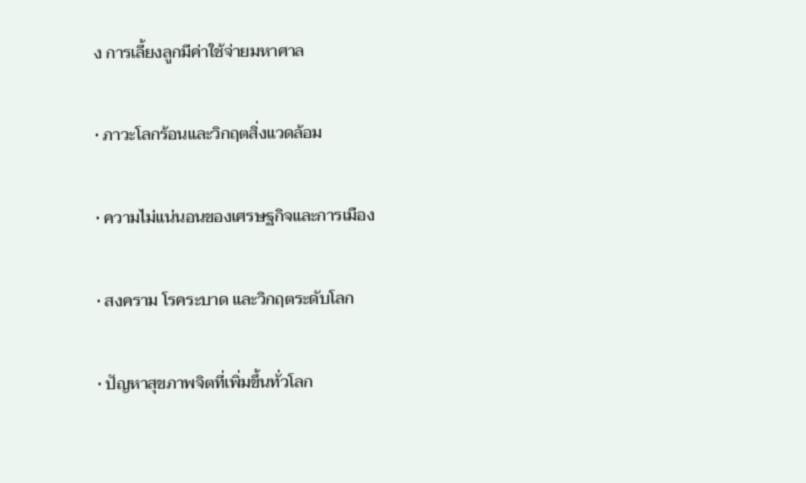ง การเลี้ยงลูกมีค่าใช้จ่ายมหาศาล

• ภาวะโลกร้อนและวิกฤตสิ่งแวดล้อม

• ความไม่แน่นอนของเศรษฐกิจและการเมือง

• สงคราม โรคระบาด และวิกฤตระดับโลก

• ปัญหาสุขภาพจิตที่เพิ่มขึ้นทั่วโลก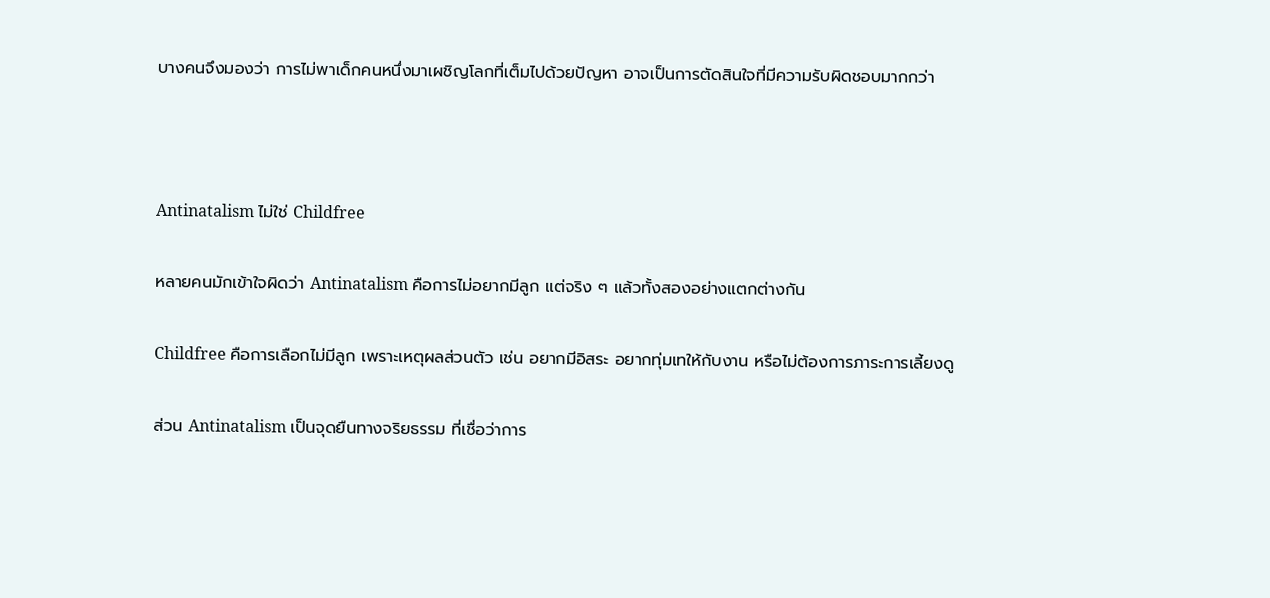บางคนจึงมองว่า การไม่พาเด็กคนหนึ่งมาเผชิญโลกที่เต็มไปด้วยปัญหา อาจเป็นการตัดสินใจที่มีความรับผิดชอบมากกว่า



Antinatalism ไม่ใช่ Childfree

หลายคนมักเข้าใจผิดว่า Antinatalism คือการไม่อยากมีลูก แต่จริง ๆ แล้วทั้งสองอย่างแตกต่างกัน

Childfree คือการเลือกไม่มีลูก เพราะเหตุผลส่วนตัว เช่น อยากมีอิสระ อยากทุ่มเทให้กับงาน หรือไม่ต้องการภาระการเลี้ยงดู

ส่วน Antinatalism เป็นจุดยืนทางจริยธรรม ที่เชื่อว่าการ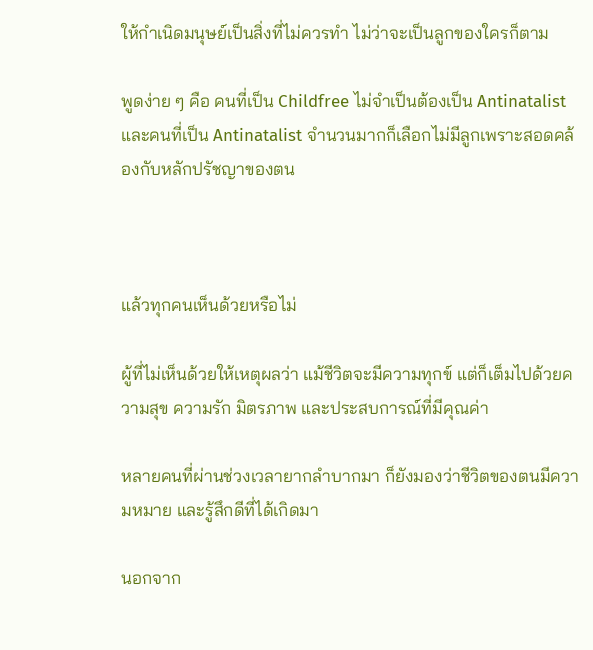ให้กำเนิดมนุษย์เป็นสิ่งที่ไม่ควรทำ ไม่ว่าจะเป็นลูกของใครก็ตาม

พูดง่าย ๆ คือ คนที่เป็น Childfree ไม่จำเป็นต้องเป็น Antinatalist และคนที่เป็น Antinatalist จำนวนมากก็เลือกไม่มีลูกเพราะสอดคล้องกับหลักปรัชญาของตน



แล้วทุกคนเห็นด้วยหรือไม่

ผู้ที่ไม่เห็นด้วยให้เหตุผลว่า แม้ชีวิตจะมีความทุกข์ แต่ก็เต็มไปด้วยความสุข ความรัก มิตรภาพ และประสบการณ์ที่มีคุณค่า

หลายคนที่ผ่านช่วงเวลายากลำบากมา ก็ยังมองว่าชีวิตของตนมีความหมาย และรู้สึกดีที่ได้เกิดมา

นอกจาก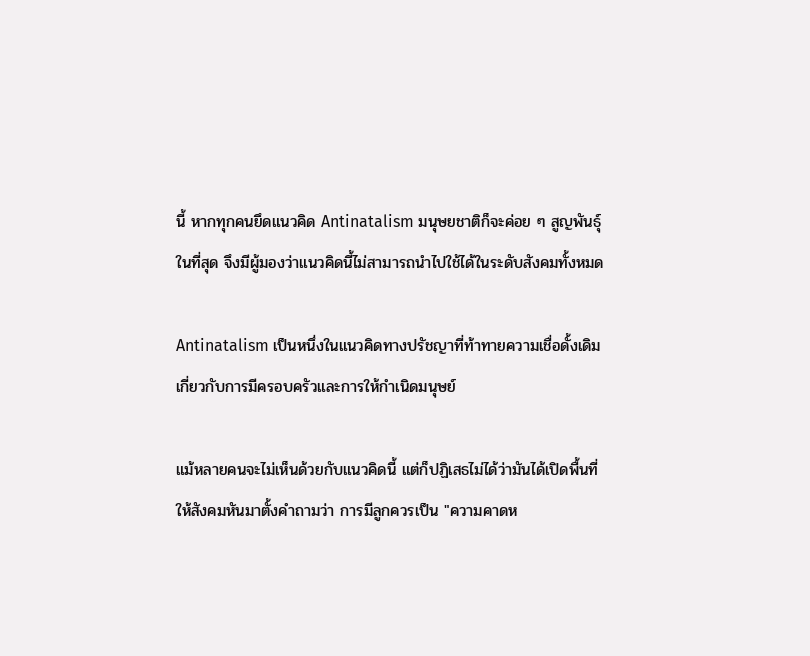นี้ หากทุกคนยึดแนวคิด Antinatalism มนุษยชาติก็จะค่อย ๆ สูญพันธุ์ในที่สุด จึงมีผู้มองว่าแนวคิดนี้ไม่สามารถนำไปใช้ได้ในระดับสังคมทั้งหมด

Antinatalism เป็นหนึ่งในแนวคิดทางปรัชญาที่ท้าทายความเชื่อดั้งเดิมเกี่ยวกับการมีครอบครัวและการให้กำเนิดมนุษย์

แม้หลายคนจะไม่เห็นด้วยกับแนวคิดนี้ แต่ก็ปฏิเสธไม่ได้ว่ามันได้เปิดพื้นที่ให้สังคมหันมาตั้งคำถามว่า การมีลูกควรเป็น "ความคาดห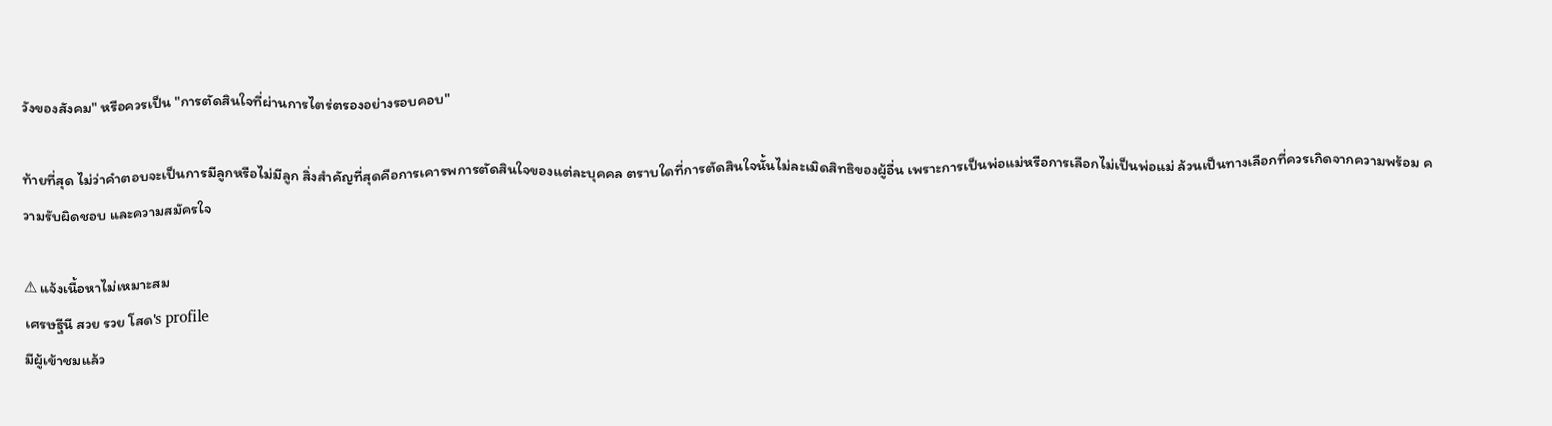วังของสังคม" หรือควรเป็น "การตัดสินใจที่ผ่านการไตร่ตรองอย่างรอบคอบ"

ท้ายที่สุด ไม่ว่าคำตอบจะเป็นการมีลูกหรือไม่มีลูก สิ่งสำคัญที่สุดคือการเคารพการตัดสินใจของแต่ละบุคคล ตราบใดที่การตัดสินใจนั้นไม่ละเมิดสิทธิของผู้อื่น เพราะการเป็นพ่อแม่หรือการเลือกไม่เป็นพ่อแม่ ล้วนเป็นทางเลือกที่ควรเกิดจากความพร้อม ความรับผิดชอบ และความสมัครใจ

⚠ แจ้งเนื้อหาไม่เหมาะสม
เศรษฐีนี สวย รวย โสด's profile
มีผู้เข้าชมแล้ว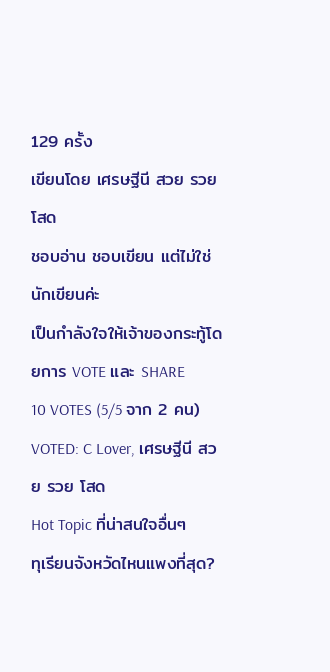129 ครั้ง
เขียนโดย เศรษฐีนี สวย รวย โสด
ชอบอ่าน ชอบเขียน แต่ไม่ใช่นักเขียนค่ะ
เป็นกำลังใจให้เจ้าของกระทู้โดยการ VOTE และ SHARE
10 VOTES (5/5 จาก 2 คน)
VOTED: C Lover, เศรษฐีนี สวย รวย โสด
Hot Topic ที่น่าสนใจอื่นๆ
ทุเรียนจังหวัดไหนแพงที่สุด?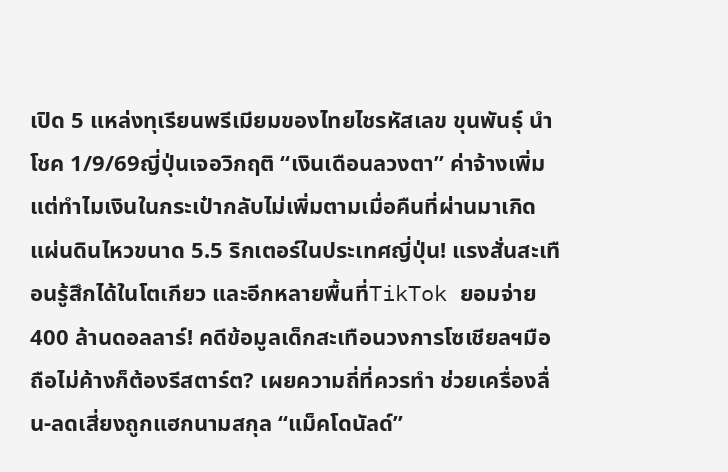เปิด 5 แหล่งทุเรียนพรีเมียมของไทยไชรหัสเลข ขุนพันธุ์ นำโชค 1/9/69ญี่ปุ่นเจอวิกฤติ “เงินเดือนลวงตา” ค่าจ้างเพิ่ม แต่ทำไมเงินในกระเป๋ากลับไม่เพิ่มตามเมื่อคืนที่ผ่านมาเกิดแผ่นดินไหวขนาด 5.5 ริกเตอร์ในประเทศญี่ปุ่น! แรงสั่นสะเทือนรู้สึกได้ในโตเกียว และอีกหลายพื้นที่TikTok ยอมจ่าย 400 ล้านดอลลาร์! คดีข้อมูลเด็กสะเทือนวงการโซเชียลฯมือถือไม่ค้างก็ต้องรีสตาร์ต? เผยความถี่ที่ควรทำ ช่วยเครื่องลื่น-ลดเสี่ยงถูกแฮกนามสกุล “แม็คโดนัลด์”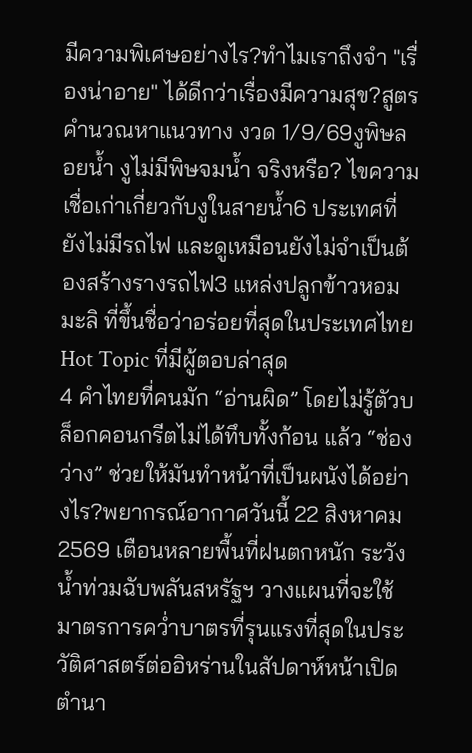มีความพิเศษอย่างไร?ทำไมเราถึงจำ "เรื่องน่าอาย" ได้ดีกว่าเรื่องมีความสุข?สูตรคำนวณหาแนวทาง งวด 1/9/69งูพิษลอยน้ำ งูไม่มีพิษจมน้ำ จริงหรือ? ไขความเชื่อเก่าเกี่ยวกับงูในสายน้ำ6 ประเทศที่ยังไม่มีรถไฟ และดูเหมือนยังไม่จำเป็นต้องสร้างรางรถไฟ3 แหล่งปลูกข้าวหอมมะลิ ที่ขึ้นชื่อว่าอร่อยที่สุดในประเทศไทย
Hot Topic ที่มีผู้ตอบล่าสุด
4 คำไทยที่คนมัก “อ่านผิด” โดยไม่รู้ตัวบล็อกคอนกรีตไม่ได้ทึบทั้งก้อน แล้ว “ช่องว่าง” ช่วยให้มันทำหน้าที่เป็นผนังได้อย่างไร?พยากรณ์อากาศวันนี้ 22 สิงหาคม 2569 เตือนหลายพื้นที่ฝนตกหนัก ระวังน้ำท่วมฉับพลันสหรัฐฯ วางแผนที่จะใช้มาตรการคว่ำบาตรที่รุนแรงที่สุดในประวัติศาสตร์ต่ออิหร่านในสัปดาห์หน้าเปิดตำนา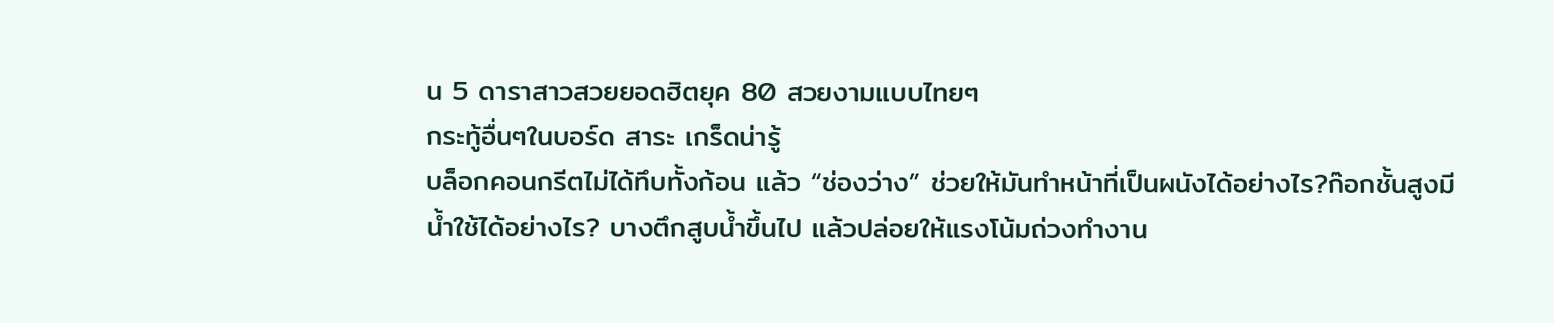น 5 ดาราสาวสวยยอดฮิตยุค 80 สวยงามแบบไทยๆ
กระทู้อื่นๆในบอร์ด สาระ เกร็ดน่ารู้
บล็อกคอนกรีตไม่ได้ทึบทั้งก้อน แล้ว “ช่องว่าง” ช่วยให้มันทำหน้าที่เป็นผนังได้อย่างไร?ก๊อกชั้นสูงมีน้ำใช้ได้อย่างไร? บางตึกสูบน้ำขึ้นไป แล้วปล่อยให้แรงโน้มถ่วงทำงาน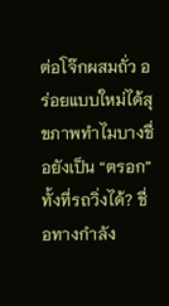ต่อโจ๊กผสมถั่ว อร่อยแบบใหม่ได้สุขภาพทำไมบางชื่อยังเป็น “ตรอก” ทั้งที่รถวิ่งได้? ชื่อทางกำลัง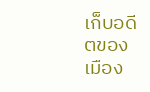เก็บอดีตของเมือง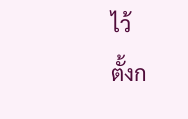ไว้
ตั้งก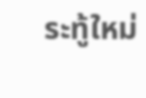ระทู้ใหม่